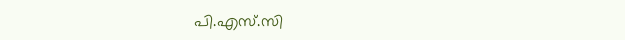പി.എസ്.സി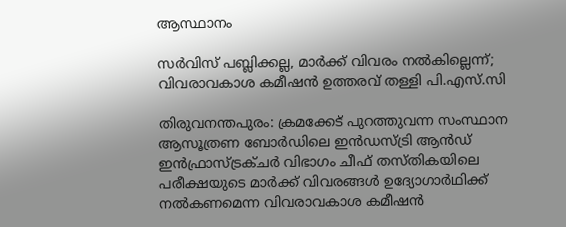ആസ്ഥാനം

സർവിസ് പബ്ലിക്കല്ല, മാർക്ക് വിവരം നൽകില്ലെന്ന്; വിവരാവകാശ കമീഷൻ ഉത്തരവ് തള്ളി പി.എസ്.സി

തിരുവനന്തപുരം: ക്രമക്കേട് പുറത്തുവന്ന സംസ്ഥാന ആസൂത്രണ ബോർഡിലെ ഇൻഡസ്ട്രി ആൻഡ് ഇൻഫ്രാസ്ട്രക്ചർ വിഭാഗം ചീഫ് തസ്തികയിലെ പരീക്ഷയുടെ മാർക്ക് വിവരങ്ങൾ ഉദ്യോഗാർഥിക്ക് നൽകണമെന്ന വിവരാവകാശ കമീഷൻ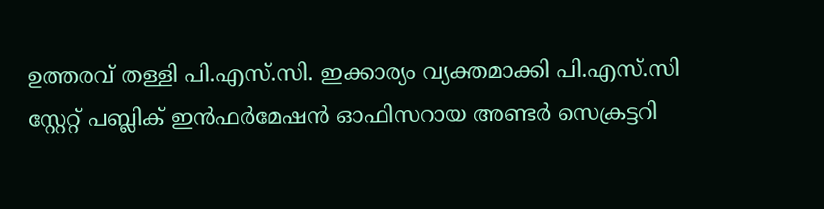ഉത്തരവ് തള്ളി പി.എസ്‌.സി. ഇക്കാര്യം വ്യക്തമാക്കി പി.എസ്.സി സ്റ്റേറ്റ് പബ്ലിക് ഇൻഫർമേഷൻ ഓഫിസറായ അണ്ടർ സെക്രട്ടറി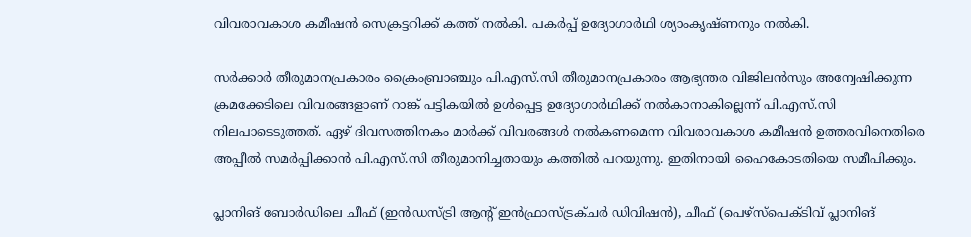വിവരാവകാശ കമീഷൻ സെക്രട്ടറിക്ക് കത്ത് നൽകി. പകർപ്പ് ഉദ്യോഗാർഥി ശ്യാംകൃഷ്ണനും നൽകി.

സർക്കാർ തീരുമാനപ്രകാരം ക്രൈംബ്രാഞ്ചും പി.എസ്.സി തീരുമാനപ്രകാരം ആഭ്യന്തര വിജിലൻസും അന്വേഷിക്കുന്ന ക്രമക്കേടിലെ വിവരങ്ങളാണ് റാങ്ക് പട്ടികയിൽ ഉൾപ്പെട്ട ഉദ്യോഗാർഥിക്ക് നൽകാനാകില്ലെന്ന് പി.എസ്.സി നിലപാടെടുത്തത്. ഏഴ് ദിവസത്തിനകം മാർക്ക് വിവരങ്ങൾ നൽകണമെന്ന വിവരാവകാശ കമീഷൻ ഉത്തരവിനെതിരെ അപ്പീൽ സമർപ്പിക്കാൻ പി.എസ്.സി തീരുമാനിച്ചതായും കത്തിൽ പറയുന്നു. ഇതിനായി ഹൈകോടതിയെ സമീപിക്കും.

പ്ലാനിങ് ബോർഡിലെ ചീഫ് (ഇൻഡസ്ട്രി ആന്‍റ് ഇൻഫ്രാസ്ട്രക്ചർ ഡിവിഷൻ), ചീഫ് (പെഴ്സ്പെക്ടിവ് പ്ലാനിങ്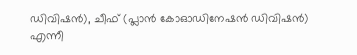ഡിവിഷൻ), ചീഫ് (പ്ലാൻ കോഓഡിനേഷൻ ഡിവിഷൻ) എന്നീ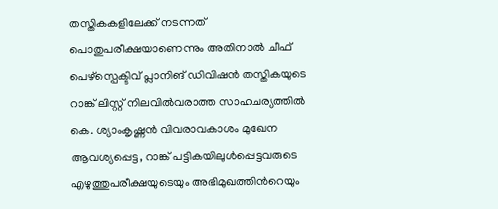തസ്തികകളിലേക്ക് നടന്നത് പൊതുപരീക്ഷയാണെന്നും അതിനാൽ ചീഫ് പെഴ്സ്പെക്ടിവ് പ്ലാനിങ് ഡിവിഷൻ തസ്തികയുടെ റാങ്ക് ലിസ്റ്റ് നിലവിൽവരാത്ത സാഹചര്യത്തിൽ കെ. ശ്യാംകൃഷ്ണൻ വിവരാവകാശം മുഖേന ആവശ്യപ്പെട്ട, റാങ്ക് പട്ടികയിലുൾപ്പെട്ടവരുടെ എഴുത്തുപരീക്ഷയുടെയും അഭിമുഖത്തിന്‍റെയും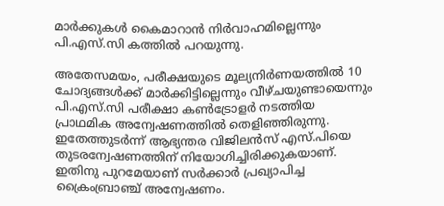മാർക്കുകൾ കൈമാറാൻ നിർവാഹമില്ലെന്നും പി.എസ്.സി കത്തിൽ പറയുന്നു.

അതേസമയം, പരീക്ഷയുടെ മൂല്യനിർണയത്തിൽ 10 ചോദ്യങ്ങൾക്ക് മാർക്കിട്ടില്ലെന്നും വീഴ്ചയുണ്ടായെന്നും പി.എസ്‌.സി പരീക്ഷാ കൺട്രോളർ നടത്തിയ പ്രാഥമിക അന്വേഷണത്തിൽ തെളിഞ്ഞിരുന്നു. ഇതേത്തുടർന്ന് ആഭ്യന്തര വിജിലൻസ് എസ്.പിയെ തുടരന്വേഷണത്തിന് നിയോഗിച്ചിരിക്കുകയാണ്. ഇതിനു പുറമേയാണ് സർക്കാർ പ്രഖ്യാപിച്ച ക്രൈംബ്രാഞ്ച് അന്വേഷണം.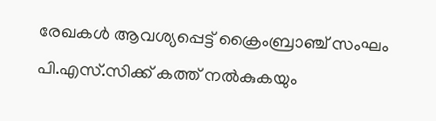രേഖകൾ ആവശ്യപ്പെട്ട് ക്രൈംബ്രാഞ്ച് സംഘം പി.എസ്‌.സിക്ക് കത്ത് നൽകുകയും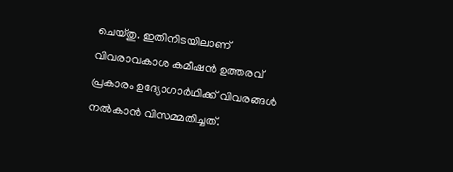ചെയ്തു. ഇതിനിടയിലാണ് വിവരാവകാശ കമീഷൻ ഉത്തരവ് പ്രകാരം ഉദ്യോഗാർഥിക്ക് വിവരങ്ങൾ നൽകാൻ വിസമ്മതിച്ചത്.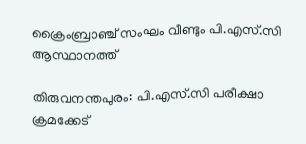ക്രൈംബ്രാഞ്ച് സംഘം വീണ്ടും പി.എസ്.സി ആസ്ഥാനത്ത്

തിരുവനന്തപുരം: പി.എസ്.സി പരീക്ഷാ ക്രമക്കേട്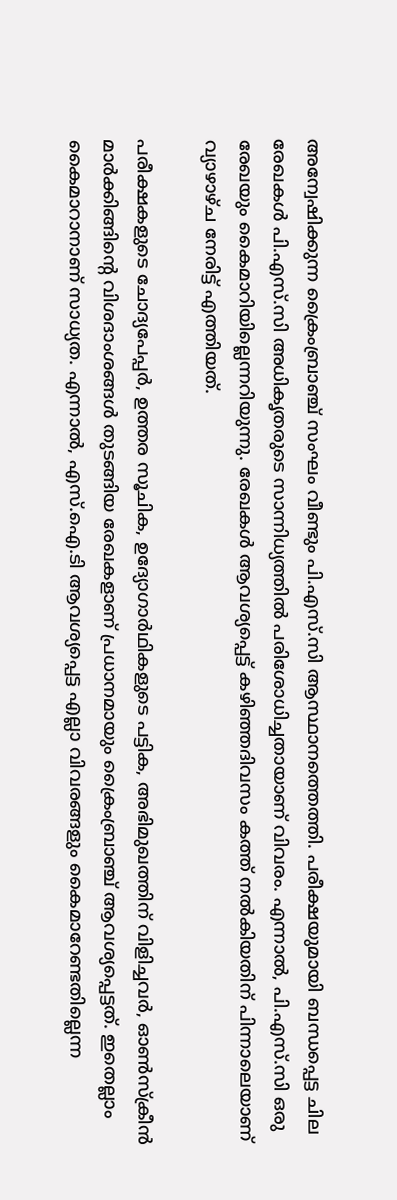അന്വേഷിക്കുന്ന ക്രൈംബ്രാഞ്ച് സംഘം വീണ്ടും പി.എസ്.സി ആസ്ഥാനത്തെത്തി. പരീക്ഷയുമായി ബന്ധപ്പെട്ട ചില രേഖകൾ പി.എസ്.സി അധികൃതരുടെ സാന്നിധ്യത്തിൽ പരിശോധിച്ചതായാണ് വിവരം. എന്നാൽ, പി.എസ്.സി ഒരു രേഖയും കൈമാറിയില്ലെന്നറിയുന്നു. രേഖകൾ ആവശ്യപ്പെട്ട് കഴിഞ്ഞദിവസം കത്ത് നൽകിയതിന് പിന്നാലെയാണ് വ്യാഴാഴ്ച നേരിട്ട് എത്തിയത്.

പരീക്ഷകളുടെ ചോദ്യപേപ്പർ, ഉത്തര സൂചിക, ഉദ്യോഗാർഥികളുടെ പട്ടിക, അഭിമുഖത്തിന് വിളിച്ചവർ, ഓൺസ്ക്രീൻ മാർക്കിങ്ങിന്‍റെ വിശദാംശങ്ങൾ തുടങ്ങിയ രേഖകളാണ് പ്രധാനമായും ക്രൈംബ്രാഞ്ച് ആവശ്യപ്പെട്ടത്. ഇതെല്ലാം കൈമാറാനാണ് സാധ്യത. എന്നാൽ, എസ്.ഐ.ടി ആവശ്യപ്പെട്ട എല്ലാ വിവരങ്ങളും കൈമാറേണ്ടതില്ലെന്ന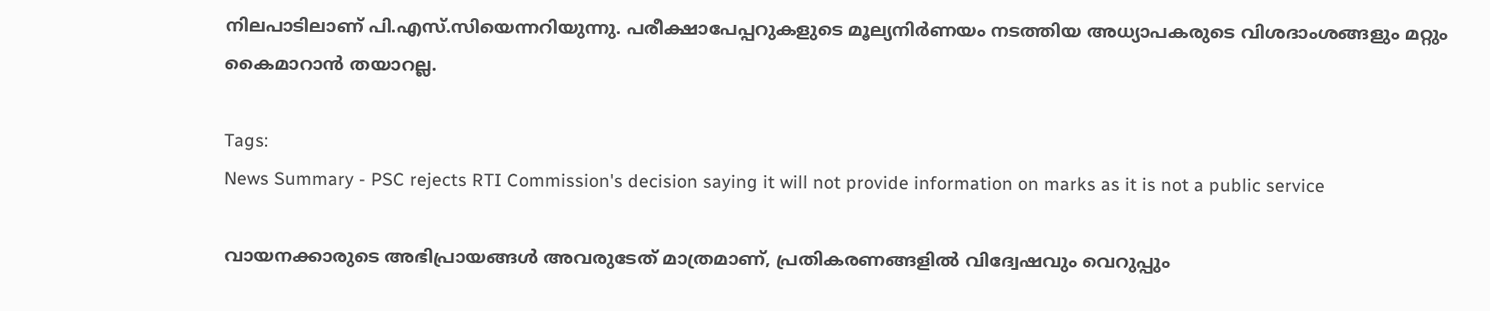നിലപാടിലാണ് പി.എസ്.സിയെന്നറിയുന്നു. പരീക്ഷാപേപ്പറുകളുടെ മൂല്യനിർണയം നടത്തിയ അധ്യാപകരുടെ വിശദാംശങ്ങളും മറ്റും കൈമാറാൻ തയാറല്ല.

Tags:
News Summary - PSC rejects RTI Commission's decision saying it will not provide information on marks as it is not a public service

വായനക്കാരുടെ അഭിപ്രായങ്ങള്‍ അവരുടേത് മാത്രമാണ്, പ്രതികരണങ്ങളിൽ വിദ്വേഷവും വെറുപ്പും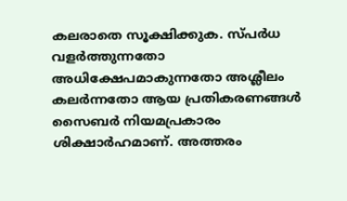കലരാതെ സൂക്ഷിക്കുക. സ്പർധ വളർത്തുന്നതോ അധിക്ഷേപമാകുന്നതോ അശ്ലീലം കലർന്നതോ ആയ പ്രതികരണങ്ങൾ സൈബർ നിയമപ്രകാരം ശിക്ഷാർഹമാണ്. അത്തരം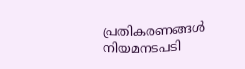പ്രതികരണങ്ങൾ നിയമനടപടി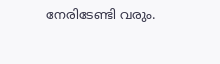നേരിടേണ്ടി വരും.